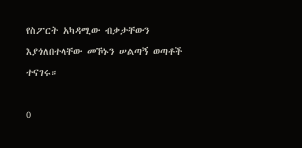የስፖርት አካዳሚው ብቃታቸውን እያጎለበተላቸው መኾኑን ሠልጣኝ ወጣቶች ተናገሩ።

0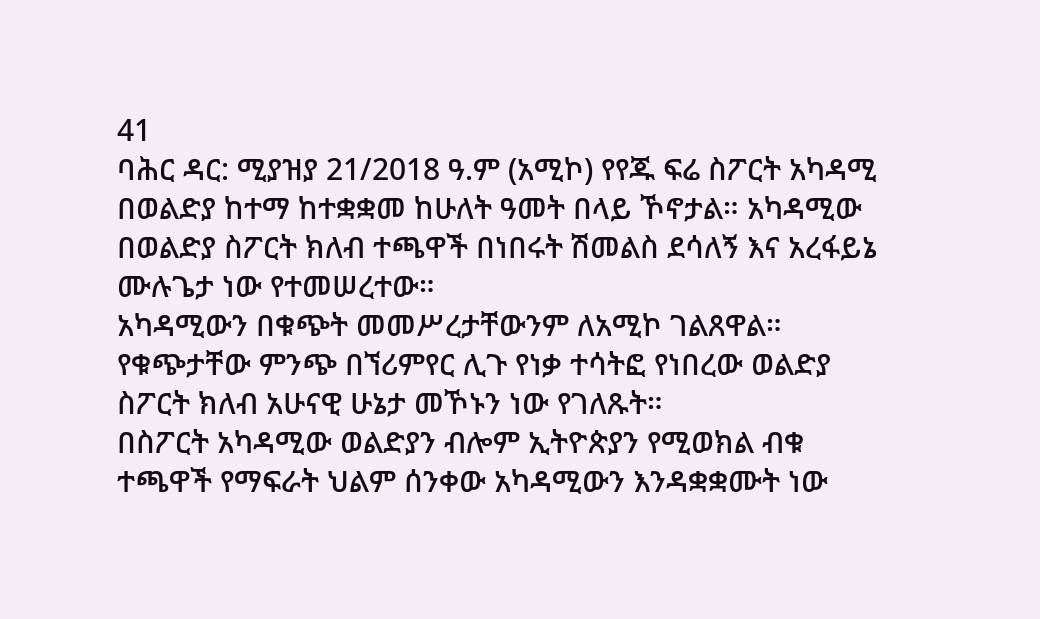41
ባሕር ዳር: ሚያዝያ 21/2018 ዓ.ም (አሚኮ) የየጁ ፍሬ ስፖርት አካዳሚ በወልድያ ከተማ ከተቋቋመ ከሁለት ዓመት በላይ ኾኖታል። አካዳሚው በወልድያ ስፖርት ክለብ ተጫዋች በነበሩት ሽመልስ ደሳለኝ እና አረፋይኔ ሙሉጌታ ነው የተመሠረተው።
አካዳሚውን በቁጭት መመሥረታቸውንም ለአሚኮ ገልጸዋል። የቁጭታቸው ምንጭ በኘሪምየር ሊጉ የነቃ ተሳትፎ የነበረው ወልድያ ስፖርት ክለብ አሁናዊ ሁኔታ መኾኑን ነው የገለጹት።
በስፖርት አካዳሚው ወልድያን ብሎም ኢትዮጵያን የሚወክል ብቁ ተጫዋች የማፍራት ህልም ሰንቀው አካዳሚውን እንዳቋቋሙት ነው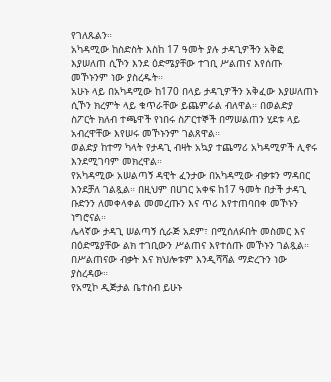የገለጹልን።
አካዳሚው ከስድስት እስከ 17 ዓመት ያሉ ታዳጊዎችን አቅፎ እያሠለጠ ሲኾን እንደ ዕድሜያቸው ተገቢ ሥልጠና እየሰጡ መኾኑንም ነው ያስረዱት።
አሁኑ ላይ በአካዳሚው ከ170 በላይ ታዳጊዎችን አቅፈው እያሠለጠኑ ሲኾን ክረምት ላይ ቁጥራቸው ይጨምራል ብለዋል። በወልድያ ስፖርት ክለብ ተጫዋች የነበሩ ስፖርተኞች በማሠልጠን ሂደቱ ላይ አብረዋቸው እየሠሩ መኾኑንም ገልጸዋል።
ወልድያ ከተማ ካላት የታዳጊ ብዛት አኳያ ተጨማሪ አካዳሚዎች ሊኖሩ እንደሚገባም መክረዋል።
የአካዳሚው አሠልጣኝ ዳዊት ፈንታው በአካዳሚው ብቃቱን ማዳበር እንደቻለ ገልጿል። በዚህም በሀገር አቀፍ ከ17 ዓመት በታች ታዳጊ ቡድንን ለመቀላቀል መመረጡን እና ጥሪ እየተጠባበቀ መኾኑን ነግሮናል።
ሌላኛው ታዳጊ ሠልጣኝ ሲራጅ አደም፣ በሚሰለፉበት መስመር እና በዕድሜያቸው ልክ ተገቢውን ሥልጠና እየተሰጡ መኾኑን ገልጿል።
በሥልጠናው ብቃት እና ክህሎቱም እንዲሻሻል ማድረጉን ነው ያስረዳው።
የአሚኮ ዲጅታል ቤተሰብ ይሁኑ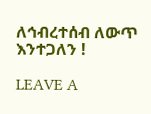ለኅብረተሰብ ለውጥ እንተጋለን !

LEAVE A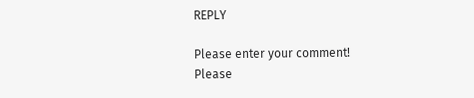REPLY

Please enter your comment!
Please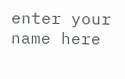enter your name here